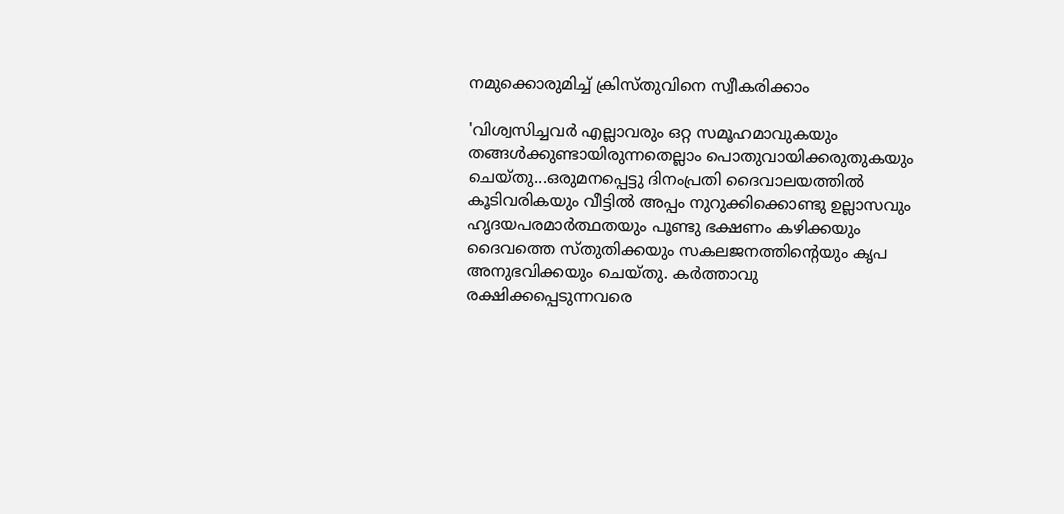നമുക്കൊരുമിച്ച് ക്രിസ്തുവിനെ സ്വീകരിക്കാം

'വിശ്വസിച്ചവര്‍ എല്ലാവരും ഒറ്റ സമൂഹമാവുകയും തങ്ങള്‍ക്കുണ്ടായിരുന്നതെല്ലാം പൊതുവായിക്കരുതുകയും ചെയ്‌തു...ഒരുമനപ്പെട്ടു ദിനംപ്രതി ദൈവാലയത്തിൽ കൂടിവരികയും വീട്ടിൽ അപ്പം നുറുക്കിക്കൊണ്ടു ഉല്ലാസവും ഹൃദയപരമാർത്ഥതയും പൂണ്ടു ഭക്ഷണം കഴിക്കയും ദൈവത്തെ സ്തുതിക്കയും സകലജനത്തിന്റെയും കൃപ അനുഭവിക്കയും ചെയ്തു. കർത്താവു രക്ഷിക്കപ്പെടുന്നവരെ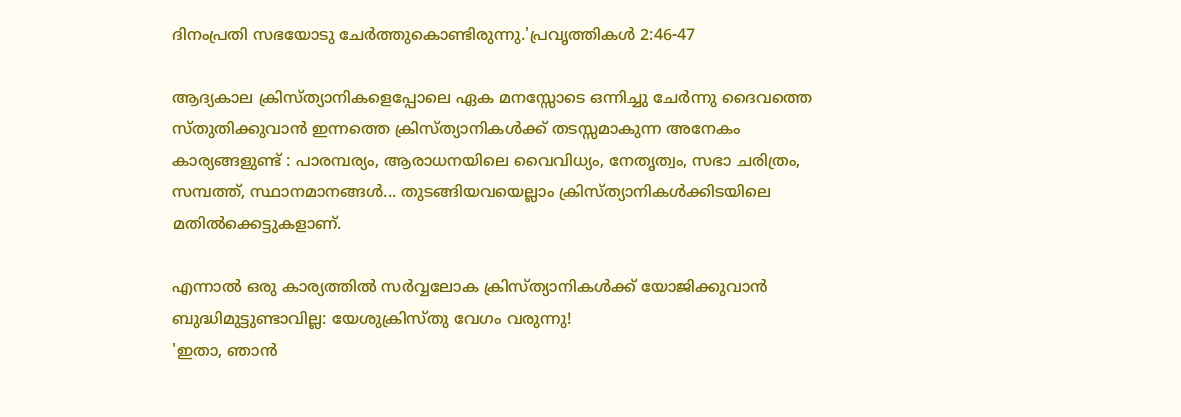ദിനംപ്രതി സഭയോടു ചേർത്തുകൊണ്ടിരുന്നു.'പ്രവൃത്തികൾ 2:46-47

ആദ്യകാല ക്രിസ്ത്യാനികളെപ്പോലെ ഏക മനസ്സോടെ ഒന്നിച്ചു ചേർന്നു ദൈവത്തെ സ്തുതിക്കുവാൻ ഇന്നത്തെ ക്രിസ്ത്യാനികൾക്ക് തടസ്സമാകുന്ന അനേകം കാര്യങ്ങളുണ്ട്‌ : പാരമ്പര്യം, ആരാധനയിലെ വൈവിധ്യം, നേതൃത്വം, സഭാ ചരിത്രം, സമ്പത്ത്, സ്ഥാനമാനങ്ങൾ... തുടങ്ങിയവയെല്ലാം ക്രിസ്ത്യാനികൾക്കിടയിലെ മതിൽക്കെട്ടുകളാണ്.

എന്നാൽ ഒരു കാര്യത്തിൽ സർവ്വലോക ക്രിസ്ത്യാനികൾക്ക് യോജിക്കുവാൻ ബുദ്ധിമുട്ടുണ്ടാവില്ല: യേശുക്രിസ്തു വേഗം വരുന്നു!
'ഇതാ, ഞാൻ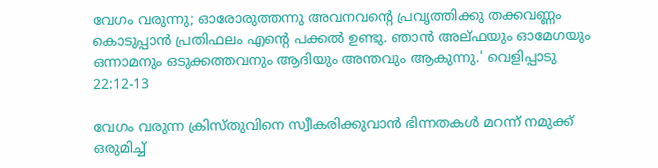വേഗം വരുന്നു; ഓരോരുത്തന്നു അവനവന്റെ പ്രവൃത്തിക്കു തക്കവണ്ണം കൊടുപ്പാൻ പ്രതിഫലം എന്റെ പക്കൽ ഉണ്ടു. ഞാൻ അല്ഫയും ഓമേഗയും ഒന്നാമനും ഒടുക്കത്തവനും ആദിയും അന്തവും ആകുന്നു.' വെളിപ്പാടു 22:12-13

വേഗം വരുന്ന ക്രിസ്തുവിനെ സ്വീകരിക്കുവാൻ ഭിന്നതകൾ മറന്ന് നമുക്ക് ഒരുമിച്ച്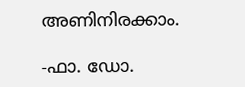അണിനിരക്കാം.

-ഫാ. ഡോ.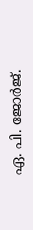ഏ. പി. ജോർജ്.